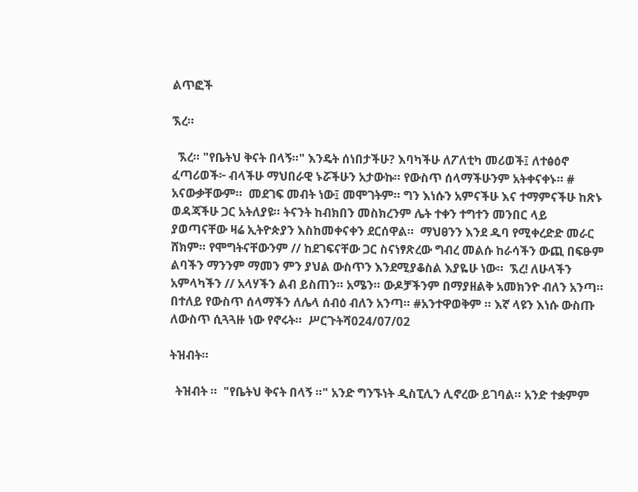ልጥፎች

ኧረ።

  ኧረ። "የቤትህ ቅናት በላኝ።" እንዴት ሰነበታችሁ? እባካችሁ ለፖለቲካ መሪወች፤ ለተፅዕኖ ፈጣሪወች፦ ብላችሁ ማህበራዊ ኑሯችሁን አታውኩ። የውስጥ ሰላማችሁንም አትቀናቀኑ። # አናውቃቸውም።  መደገፍ መብት ነው፤ መሞገትም። ግን እነሱን አምናችሁ እና ተማምናችሁ ከጽኑ ወዳጃችሁ ጋር አትለያዩ። ትናንት ከብክበን መስክረንም ሌት ተቀን ተግተን መንበር ላይ ያወጣናቸው ዛሬ ኢትዮጵያን እስከመቀናቀን ደርሰዋል።  ማህፀንን እንደ ዱባ የሚቀረድድ መራር ሸክም። የሞግትናቸውንም // ከደገፍናቸው ጋር ስናነፃጽረው ግብረ መልሱ ከራሳችን ውጪ በፍፁም ልባችን ማንንም ማመን ምን ያህል ውስጥን እንደሚያቆስል እያዬሁ ነው።  ኧረ! ለሁላችን አምላካችን // አላሃችን ልብ ይስጠን። አሜን። ውዶቻችንም በማያዘልቅ አመክንዮ ብለን አንጣ። በተለይ የውስጥ ሰላማችን ለሌላ ሰብዕ ብለን አንጣ። #አንተዋወቅም ። እኛ ላዩን እነሱ ውስጡ ለውስጥ ሲጓጓዙ ነው የኖሩት።  ሥርጉትሻ024/07/02

ትዝብት።

  ትዝብት ።  "የቤትህ ቅናት በላኝ ።" አንድ ግንኙነት ዲስፒሊን ሊኖረው ይገባል። አንድ ተቋምም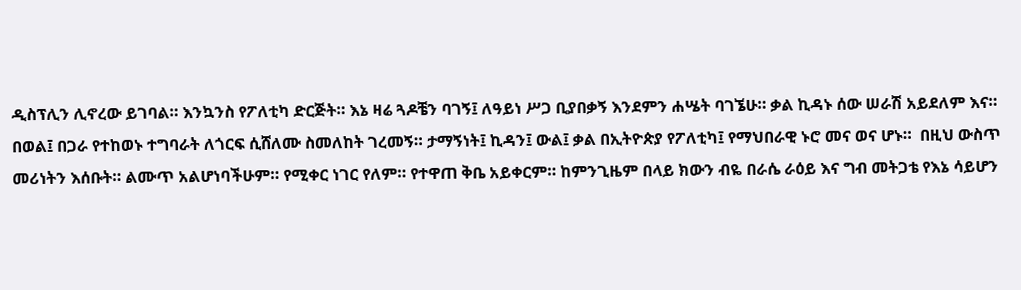ዲስፕሊን ሊኖረው ይገባል። እንኳንስ የፖለቲካ ድርጅት። እኔ ዛሬ ጓዶቼን ባገኝ፤ ለዓይነ ሥጋ ቢያበቃኝ እንደምን ሐሤት ባገኜሁ። ቃል ኪዳኑ ሰው ሠራሽ አይደለም እና። በወል፤ በጋራ የተከወኑ ተግባራት ለጎርፍ ሲሸለሙ ስመለከት ገረመኝ። ታማኝነት፤ ኪዳን፤ ውል፤ ቃል በኢትዮጵያ የፖለቲካ፤ የማህበራዊ ኑሮ መና ወና ሆኑ።  በዚህ ውስጥ መሪነትን እሰቡት። ልሙጥ አልሆነባችሁም። የሚቀር ነገር የለም። የተዋጠ ቅቤ አይቀርም። ከምንጊዜም በላይ ክውን ብዬ በራሴ ራዕይ እና ግብ መትጋቴ የእኔ ሳይሆን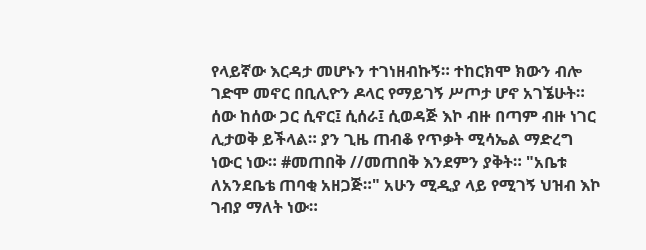የላይኛው እርዳታ መሆኑን ተገነዘብኩኝ። ተከርክሞ ክውን ብሎ ገድሞ መኖር በቢሊዮን ዶላር የማይገኝ ሥጦታ ሆኖ አገኜሁት።  ሰው ከሰው ጋር ሲኖር፤ ሲሰራ፤ ሲወዳጅ እኮ ብዙ በጣም ብዙ ነገር ሊታወቅ ይችላል። ያን ጊዜ ጠብቆ የጥቃት ሚሳኤል ማድረግ ነውር ነው። #መጠበቅ //መጠበቅ እንደምን ያቅት። "አቤቱ ለአንደቤቴ ጠባቂ አዘጋጅ።" አሁን ሚዲያ ላይ የሚገኝ ህዝብ እኮ ገብያ ማለት ነው።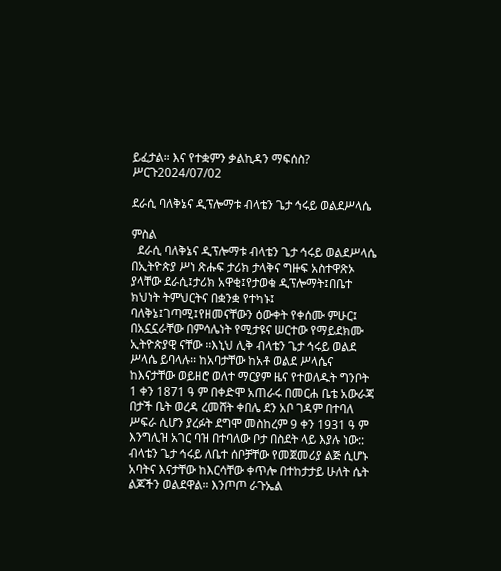ይፈታል። እና የተቋምን ቃልኪዳን ማፍሰስ? ሥርጉ2024/07/02

ደራሲ ባለቅኔና ዲፕሎማቱ ብላቴን ጌታ ኅሩይ ወልደሥላሴ

ምስል
  ደራሲ ባለቅኔና ዲፕሎማቱ ብላቴን ጌታ ኅሩይ ወልደሥላሴ     በኢትዮጵያ ሥነ ጽሑፍ ታሪክ ታላቅና ግዙፍ አስተዋጽኦ ያላቸው ደራሲ፤ታሪክ አዋቂ፤የታወቁ ዲፕሎማት፤በቤተ ክህነት ትምህርትና በቋንቋ የተካኑ፤ ባለቅኔ፤ገጣሚ፤የዘመናቸውን ዕውቀት የቀሰሙ ምሁር፤ በአኗኗራቸው በምሳሌነት የሚታዩና ሠርተው የማይደክሙ ኢትዮጵያዊ ናቸው ፡፡እኒህ ሊቅ ብላቴን ጌታ ኅሩይ ወልደ ሥላሴ ይባላሉ፡፡ ከአባታቸው ከአቶ ወልደ ሥላሴና ከእናታቸው ወይዘሮ ወለተ ማርያም ዜና የተወለዱት ግንቦት 1 ቀን 1871 ዓ ም በቀድሞ አጠራሩ በመርሐ ቤቴ አውራጃ በታች ቤት ወረዳ ረመሸት ቀበሌ ደን አቦ ገዳም በተባለ ሥፍራ ሲሆን ያረፉት ደግሞ መስከረም 9 ቀን 1931 ዓ ም እንግሊዝ አገር ባዝ በተባለው ቦታ በስደት ላይ እያሉ ነው:: ብላቴን ጌታ ኅሩይ ለቤተ ሰቦቻቸው የመጀመሪያ ልጅ ሲሆኑ አባትና እናታቸው ከእርሳቸው ቀጥሎ በተከታታይ ሁለት ሴት ልጆችን ወልደዋል። እንጦጦ ራጉኤል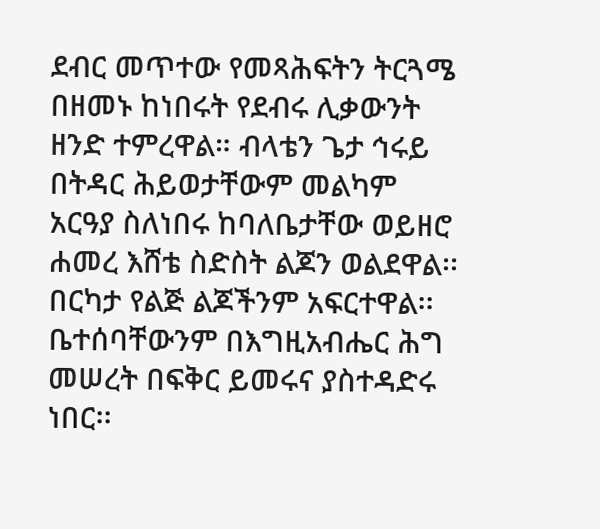ደብር መጥተው የመጻሕፍትን ትርጓሜ በዘመኑ ከነበሩት የደብሩ ሊቃውንት ዘንድ ተምረዋል። ብላቴን ጌታ ኅሩይ በትዳር ሕይወታቸውም መልካም አርዓያ ስለነበሩ ከባለቤታቸው ወይዘሮ ሐመረ እሸቴ ስድስት ልጆን ወልደዋል፡፡በርካታ የልጅ ልጆችንም አፍርተዋል፡፡ቤተሰባቸውንም በእግዚአብሔር ሕግ መሠረት በፍቅር ይመሩና ያስተዳድሩ ነበር፡፡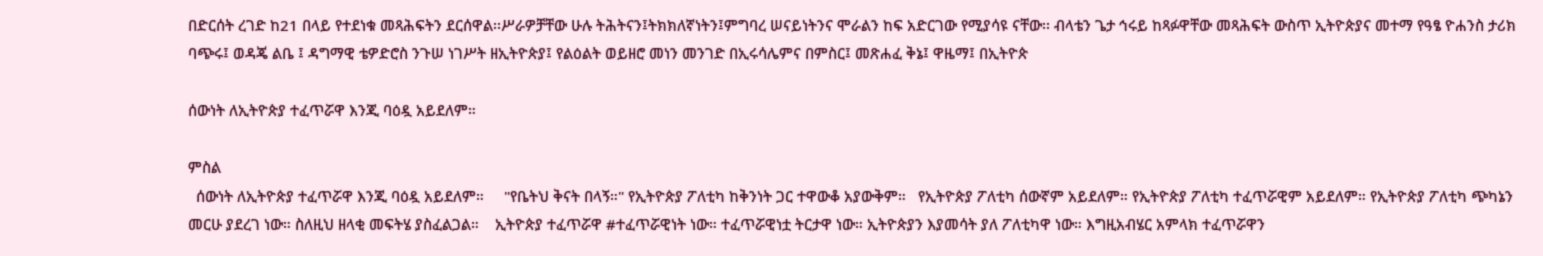በድርሰት ረገድ ከ21 በላይ የተደነቁ መጻሕፍትን ደርሰዋል፡፡ሥራዎቻቸው ሁሉ ትሕትናን፤ትክክለኛነትን፤ምግባረ ሠናይነትንና ሞራልን ከፍ አድርገው የሚያሳዩ ናቸው፡፡ ብላቴን ጌታ ኅሩይ ከጻፉዋቸው መጻሕፍት ውስጥ ኢትዮጵያና መተማ የዓፄ ዮሐንስ ታሪክ ባጭሩ፤ ወዳጄ ልቤ ፤ ዳግማዊ ቴዎድሮስ ንጉሠ ነገሥት ዘኢትዮጵያ፤ የልዕልት ወይዘሮ መነን መንገድ በኢሩሳሌምና በምስር፤ መጽሐፈ ቅኔ፤ ዋዜማ፤ በኢትዮጵ

ሰውነት ለኢትዮጵያ ተፈጥሯዋ እንጂ ባዕዷ አይደለም።

ምስል
  ሰውነት ለኢትዮጵያ ተፈጥሯዋ እንጂ ባዕዷ አይደለም።     "የቤትህ ቅናት በላኝ።" የኢትዮጵያ ፖለቲካ ከቅንነት ጋር ተዋውቆ አያውቅም።   የኢትዮጵያ ፖለቲካ ሰውኛም አይደለም። የኢትዮጵያ ፖለቲካ ተፈጥሯዊም አይደለም። የኢትዮጵያ ፖለቲካ ጭካኔን መርሁ ያደረገ ነው። ስለዚህ ዘላቂ መፍትሄ ያስፈልጋል።    ኢትዮጵያ ተፈጥሯዋ #ተፈጥሯዊነት ነው። ተፈጥሯዊነቷ ትርታዋ ነው። ኢትዮጵያን እያመሳት ያለ ፖለቲካዋ ነው። እግዚአብሄር አምላክ ተፈጥሯዋን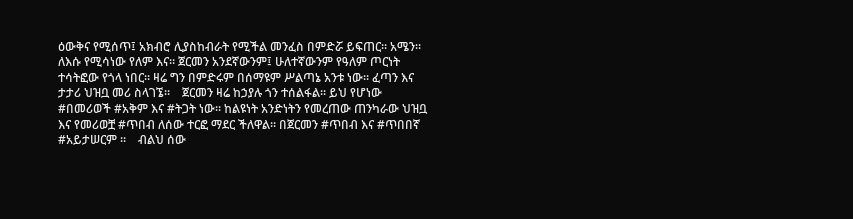ዕውቅና የሚሰጥ፤ አክብሮ ሊያስከብራት የሚችል መንፈስ በምድሯ ይፍጠር። አሜን።    ለእሱ የሚሳነው የለም እና። ጀርመን አንደኛውንም፤ ሁለተኛውንም የዓለም ጦርነት ተሳትፎው የጎላ ነበር። ዛሬ ግን በምድሩም በሰማዩም ሥልጣኔ አንቱ ነው። ፈጣን እና ታታሪ ህዝቧ መሪ ስላገኜ።    ጀርመን ዛሬ ከኃያሉ ጎን ተሰልፋል። ይህ የሆነው #በመሪወች #አቅም እና #ትጋት ነው። ከልዩነት አንድነትን የመረጠው ጠንካራው ህዝቧ እና የመሪወቿ #ጥበብ ለሰው ተርፎ ማደር ችለዋል። በጀርመን #ጥበብ እና #ጥበበኛ #አይታሠርም ።    ብልህ ሰው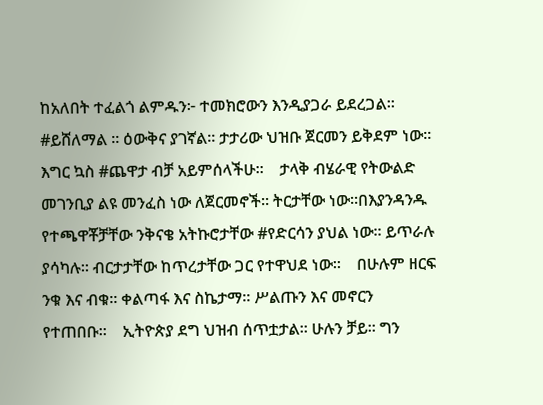ከአለበት ተፈልጎ ልምዱን፦ ተመክሮውን እንዲያጋራ ይደረጋል። #ይሸለማል ። ዕውቅና ያገኛል። ታታሪው ህዝቡ ጀርመን ይቅደም ነው። እግር ኳስ #ጨዋታ ብቻ አይምሰላችሁ።    ታላቅ ብሄራዊ የትውልድ መገንቢያ ልዩ መንፈስ ነው ለጀርመኖች። ትርታቸው ነው።በእያንዳንዱ የተጫዋቾቻቸው ንቅናቄ አትኩሮታቸው #የድርሳን ያህል ነው። ይጥራሉ ያሳካሉ። ብርታታቸው ከጥረታቸው ጋር የተዋህደ ነው።    በሁሉም ዘርፍ ንቁ እና ብቁ። ቀልጣፋ እና ስኬታማ። ሥልጡን እና መኖርን የተጠበቡ።    ኢትዮጵያ ደግ ህዝብ ሰጥቷታል። ሁሉን ቻይ። ግን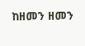ከዘመን ዘመን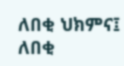ለበቂ ህክምና፤ ለበቂ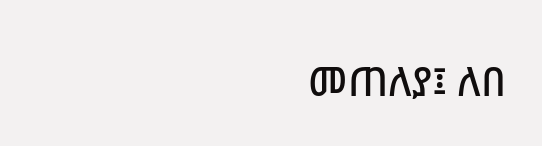መጠለያ፤ ለበ